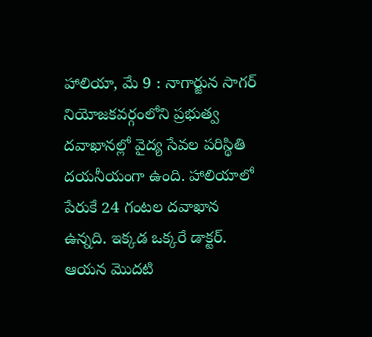హాలియా, మే 9 : నాగార్జున సాగర్ నియోజకవర్గంలోని ప్రభుత్వ దవాఖానల్లో వైద్య సేవల పరిస్థితి దయనీయంగా ఉంది. హాలియాలో పేరుకే 24 గంటల దవాఖాన ఉన్నది. ఇక్కడ ఒక్కరే డాక్టర్. ఆయన మొదటి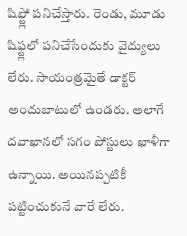షిఫ్ట్లో పనిచేస్తారు. రెండు, మూడు షిఫ్ట్లలో పనిచేసేందుకు వైద్యులు లేరు. సాయంత్రమైతే డాక్టర్ అందుబాటులో ఉండరు. అలాగే దవాఖానలో సగం పోస్టులు ఖాళీగా ఉన్నాయి. అయినప్పటికీ పట్టించుకునే వారే లేరు.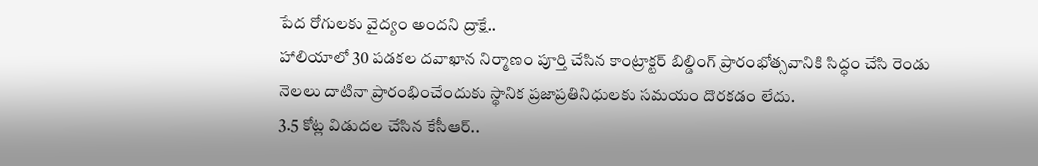పేద రోగులకు వైద్యం అందని ద్రాక్షే..
హాలియాలో 30 పడకల దవాఖాన నిర్మాణం పూర్తి చేసిన కాంట్రాక్టర్ బిల్డింగ్ ప్రారంభోత్సవానికి సిద్ధం చేసి రెండు నెలలు దాటినా ప్రారంభించేందుకు స్థానిక ప్రజాప్రతినిధులకు సమయం దొరకడం లేదు.
3.5 కోట్ల విడుదల చేసిన కేసీఆర్..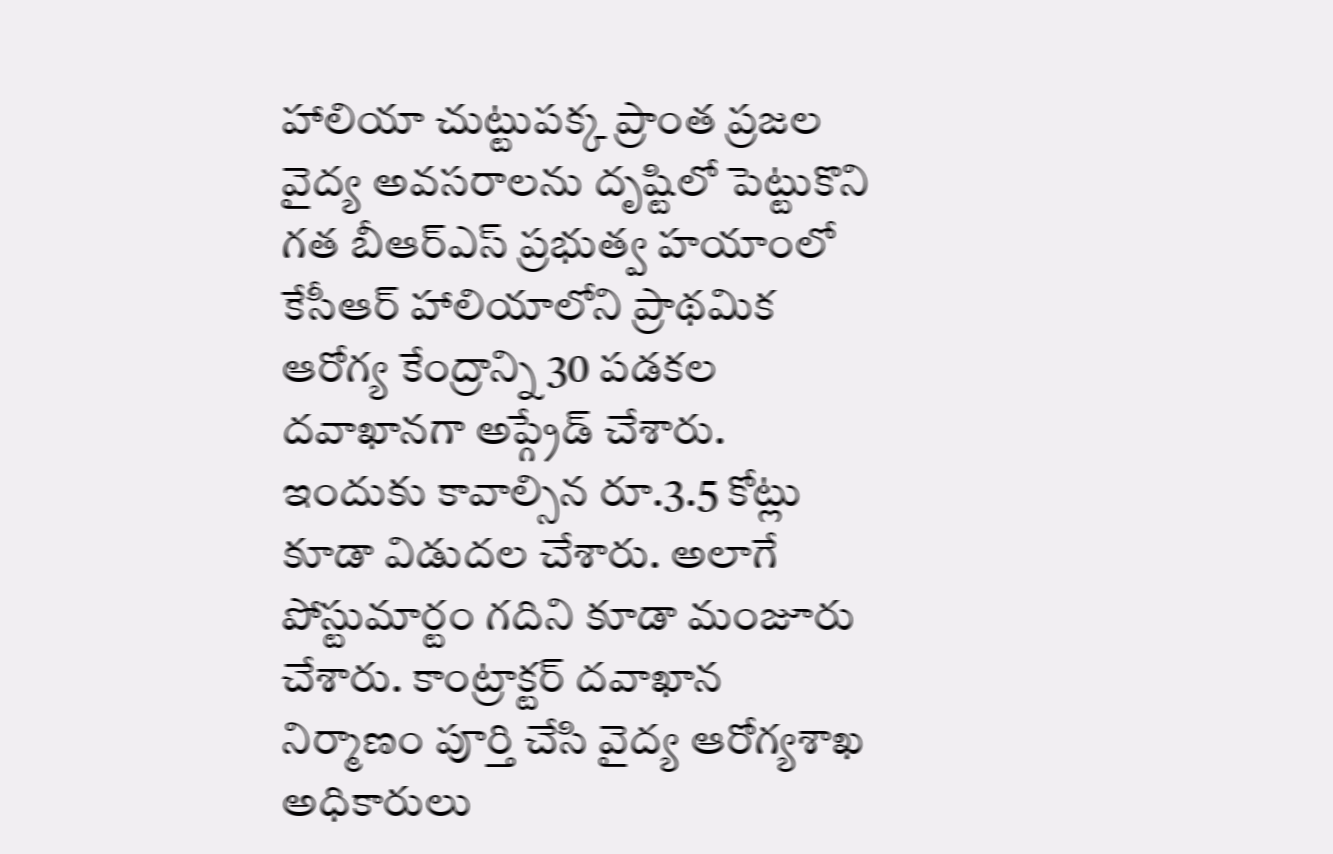హాలియా చుట్టుపక్క ప్రాంత ప్రజల వైద్య అవసరాలను దృష్టిలో పెట్టుకొని గత బీఆర్ఎస్ ప్రభుత్వ హయాంలో కేసీఆర్ హాలియాలోని ప్రాథమిక ఆరోగ్య కేంద్రాన్ని 30 పడకల దవాఖానగా అప్గ్రేడ్ చేశారు. ఇందుకు కావాల్సిన రూ.3.5 కోట్లు కూడా విడుదల చేశారు. అలాగే పోస్టుమార్టం గదిని కూడా మంజూరు చేశారు. కాంట్రాక్టర్ దవాఖాన నిర్మాణం పూర్తి చేసి వైద్య ఆరోగ్యశాఖ అధికారులు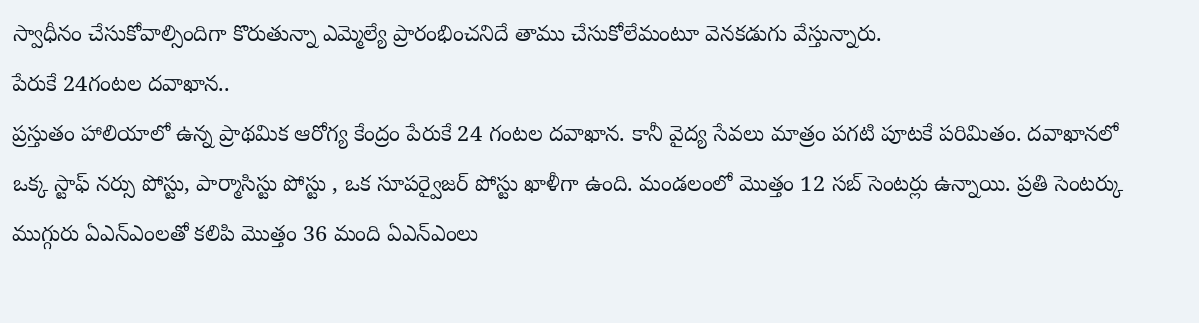స్వాధీనం చేసుకోవాల్సిందిగా కొరుతున్నా ఎమ్మెల్యే ప్రారంభించనిదే తాము చేసుకోలేమంటూ వెనకడుగు వేస్తున్నారు.
పేరుకే 24గంటల దవాఖాన..
ప్రస్తుతం హాలియాలో ఉన్న ప్రాథమిక ఆరోగ్య కేంద్రం పేరుకే 24 గంటల దవాఖాన. కానీ వైద్య సేవలు మాత్రం పగటి పూటకే పరిమితం. దవాఖానలో ఒక్క స్టాఫ్ నర్సు పోస్టు, పార్మాసిస్టు పోస్టు , ఒక సూపర్వైజర్ పోస్టు ఖాళీగా ఉంది. మండలంలో మొత్తం 12 సబ్ సెంటర్లు ఉన్నాయి. ప్రతి సెంటర్కు ముగ్గురు ఏఎన్ఎంలతో కలిపి మొత్తం 36 మంది ఏఎన్ఎంలు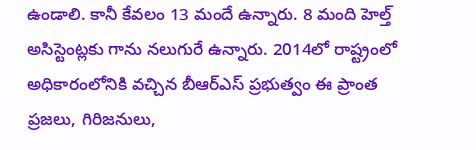ఉండాలి. కానీ కేవలం 13 మందే ఉన్నారు. 8 మంది హెల్త్ అసిస్టెంట్లకు గాను నలుగురే ఉన్నారు. 2014లో రాష్ట్రంలో అధికారంలోనికి వచ్చిన బీఆర్ఎస్ ప్రభుత్వం ఈ ప్రాంత ప్రజలు, గిరిజనులు,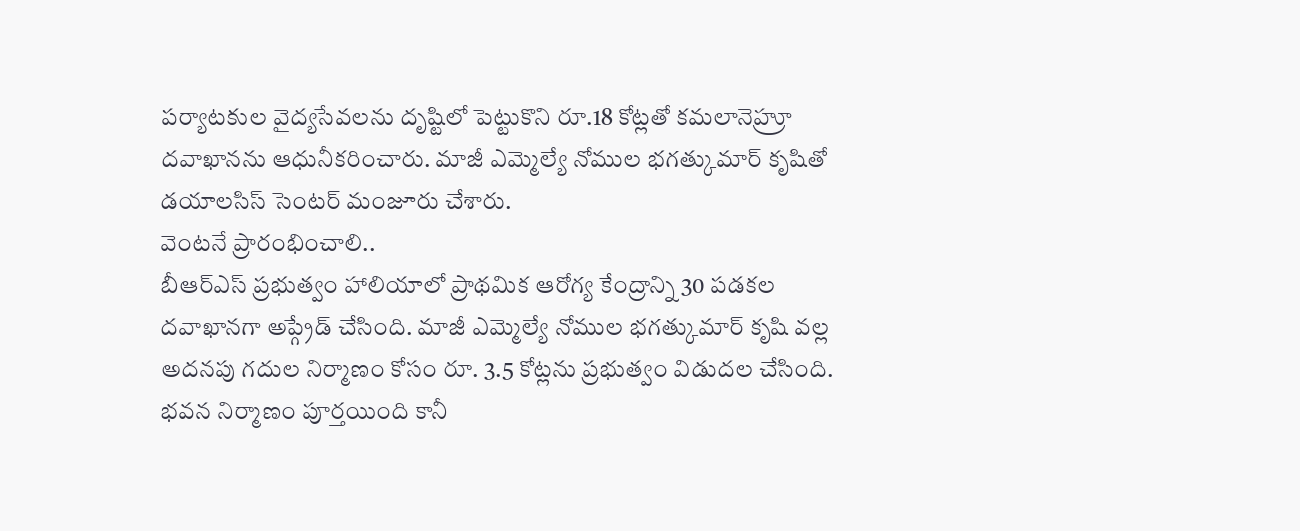పర్యాటకుల వైద్యసేవలను దృష్టిలో పెట్టుకొని రూ.18 కోట్లతో కమలానెహ్రూ దవాఖానను ఆధునీకరించారు. మాజీ ఎమ్మెల్యే నోముల భగత్కుమార్ కృషితో డయాలసిస్ సెంటర్ మంజూరు చేశారు.
వెంటనే ప్రారంభించాలి..
బీఆర్ఎస్ ప్రభుత్వం హాలియాలో ప్రాథమిక ఆరోగ్య కేంద్రాన్ని 30 పడకల దవాఖానగా అప్గ్రేడ్ చేసింది. మాజీ ఎమ్మెల్యే నోముల భగత్కుమార్ కృషి వల్ల అదనపు గదుల నిర్మాణం కోసం రూ. 3.5 కోట్లను ప్రభుత్వం విడుదల చేసింది. భవన నిర్మాణం పూర్తయింది కానీ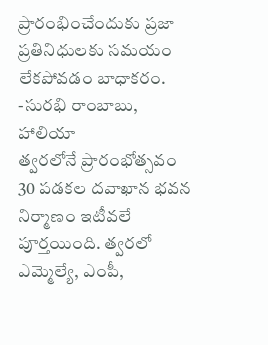ప్రారంభించేందుకు ప్రజా ప్రతినిధులకు సమయం లేకపోవడం బాధాకరం.
-సురభి రాంబాబు, హాలియా
త్వరలోనే ప్రారంభోత్సవం
30 పడకల దవాఖాన భవన నిర్మాణం ఇటీవలే పూర్తయింది. త్వరలో ఎమ్మెల్యే, ఎంపీ,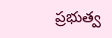ప్రభుత్వ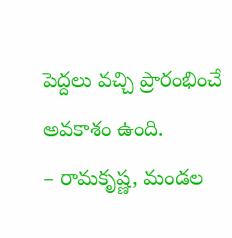పెద్దలు వచ్చి ప్రారంభించే అవకాశం ఉంది.
– రామకృష్ణ, మండల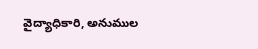వైద్యాధికారి, అనుముల